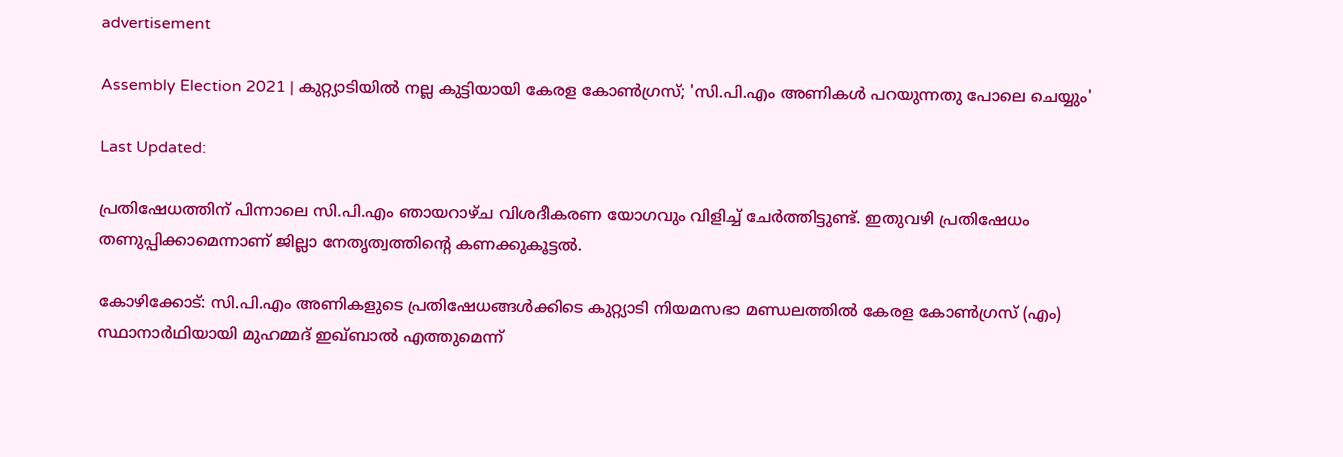advertisement

Assembly Election 2021 | കുറ്റ്യാടിയിൽ നല്ല കുട്ടിയായി കേരള കോൺഗ്രസ്; 'സി.പി.എം അണികൾ പറയുന്നതു പോലെ ചെയ്യും'

Last Updated:

പ്രതിഷേധത്തിന് പിന്നാലെ സി.പി.എം ഞായറാഴ്ച വിശദീകരണ യോഗവും വിളിച്ച് ചേർത്തിട്ടുണ്ട്. ഇതുവഴി പ്രതിഷേധം തണുപ്പിക്കാമെന്നാണ് ജില്ലാ നേതൃത്വത്തിന്റെ കണക്കുകൂട്ടൽ.

കോഴിക്കോട്: സി.പി.എം അണികളുടെ പ്രതിഷേധങ്ങൾക്കിടെ കുറ്റ്യാടി നിയമസഭാ മണ്ഡലത്തില്‍ കേരള കോണ്‍ഗ്രസ് (എം) സ്ഥാനാര്‍ഥിയായി മുഹമ്മദ് ഇഖ്ബാല്‍ എത്തുമെന്ന്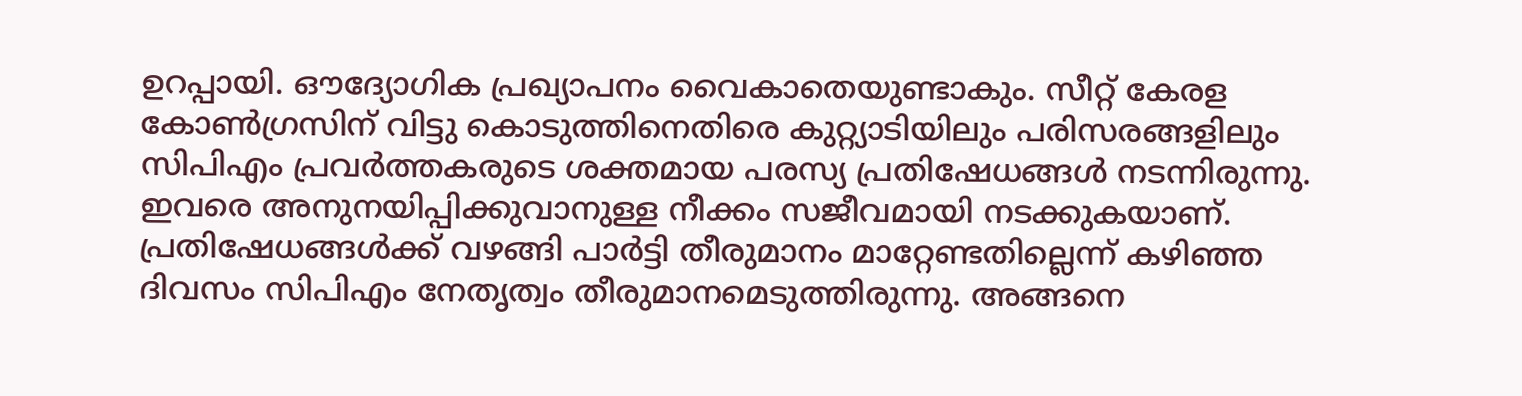ഉറപ്പായി. ഔദ്യോഗിക പ്രഖ്യാപനം വൈകാതെയുണ്ടാകും. സീറ്റ് കേരള കോണ്‍ഗ്രസിന് വിട്ടു കൊടുത്തിനെതിരെ കുറ്റ്യാടിയിലും പരിസരങ്ങളിലും സിപിഎം പ്രവര്‍ത്തകരുടെ ശക്തമായ പരസ്യ പ്രതിഷേധങ്ങള്‍ നടന്നിരുന്നു. ഇവരെ അനുനയിപ്പിക്കുവാനുള്ള നീക്കം സജീവമായി നടക്കുകയാണ്. പ്രതിഷേധങ്ങള്‍ക്ക് വഴങ്ങി പാർട്ടി തീരുമാനം മാറ്റേണ്ടതില്ലെന്ന് കഴിഞ്ഞ ദിവസം സിപിഎം നേതൃത്വം തീരുമാനമെടുത്തിരുന്നു. അങ്ങനെ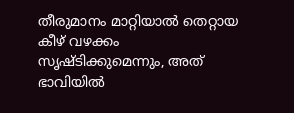തീരുമാനം മാറ്റിയാൽ തെറ്റായ കീഴ് വഴക്കം സൃഷ്ടിക്കുമെന്നും, അത് ഭാവിയിൽ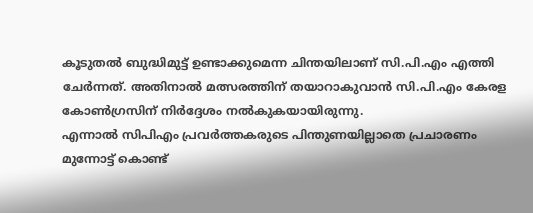കൂടുതൽ ബുദ്ധിമുട്ട് ഉണ്ടാക്കുമെന്ന ചിന്തയിലാണ് സി.പി.എം എത്തി ചേർന്നത്. അതിനാൽ മത്സരത്തിന് തയാറാകുവാൻ സി.പി.എം കേരള കോൺഗ്രസിന് നിർദ്ദേശം നൽകുകയായിരുന്നു.
എന്നാല്‍ സിപിഎം പ്രവര്‍ത്തകരുടെ പിന്തുണയില്ലാതെ പ്രചാരണം മുന്നോട്ട് കൊണ്ട്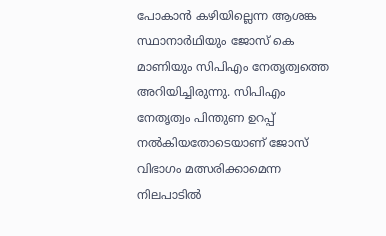പോകാന്‍ കഴിയില്ലെന്ന ആശങ്ക സ്ഥാനാര്‍ഥിയും ജോസ് കെ മാണിയും സിപിഎം നേതൃത്വത്തെ അറിയിച്ചിരുന്നു. സിപിഎം നേതൃത്വം പിന്തുണ ഉറപ്പ് നല്‍കിയതോടെയാണ് ജോസ് വിഭാഗം മത്സരിക്കാമെന്ന നിലപാടില്‍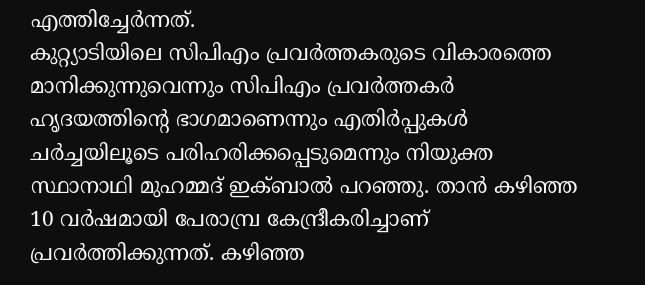എത്തിച്ചേർന്നത്.
കുറ്റ്യാടിയിലെ സിപിഎം പ്രവര്‍ത്തകരുടെ വികാരത്തെ മാനിക്കുന്നുവെന്നും സിപിഎം പ്രവര്‍ത്തകര്‍ ഹൃദയത്തിന്റെ ഭാഗമാണെന്നും എതിര്‍പ്പുകള്‍ ചര്‍ച്ചയിലൂടെ പരിഹരിക്കപ്പെടുമെന്നും നിയുക്ത സ്ഥാനാഥി മുഹമ്മദ് ഇക്ബാല്‍ പറഞ്ഞു. താൻ കഴിഞ്ഞ 10 വര്‍ഷമായി പേരാമ്പ്ര കേന്ദ്രീകരിച്ചാണ് പ്രവർത്തിക്കുന്നത്. കഴിഞ്ഞ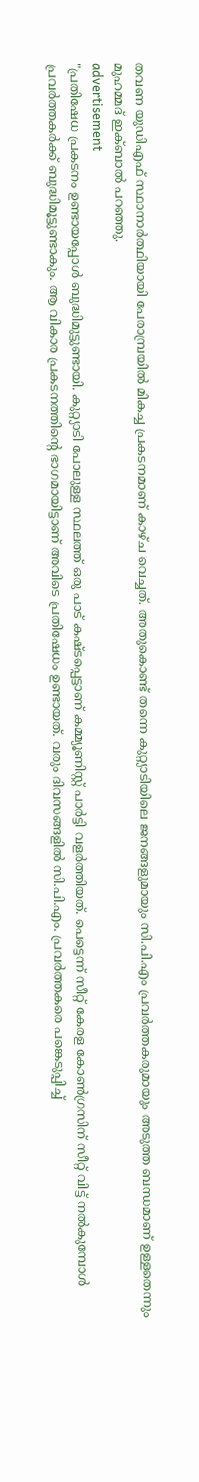തവണ യുഡിഎഫ് സ്ഥാനാര്‍ത്ഥിയായി പേരാമ്പ്രയില്‍ മികച്ച പ്രകടനമാണ് കാഴ്ച വെച്ചത്. അതുകൊണ്ട് തന്നെ കുറ്റ്യാടിയിലെ ജനങ്ങളുമായും സി.പി.എം പ്രവർത്തകരുമായും അടുത്ത ബന്ധമാണ് ഉള്ളതെന്നും മുഹമ്മദ് ഇക്ബാല്‍ പറഞ്ഞു.
advertisement
"പ്രതിഷേധ പ്രകടനം ഉണ്ടായപ്പോൾ ബുദ്ധിമുട്ടുണ്ടായി. കുറ്റ്യാടി പോലുള്ള സ്ഥലത്ത് ഒരു പാട് കഷ്ടപ്പെട്ടാണ് കമ്മ്യൂണിസ്റ്റ് പാർട്ടി വളർത്തിയത്. പെട്ടെന്ന് സീറ്റ് കേരള കോൺഗ്രസിന് സീറ്റ് വിട്ട് നൽകുമ്പോൾ പ്രവർത്തകർക്ക് ബുദ്ധിമൂട്ടുണ്ടാകും. ആ വികാര പ്രകടനത്തിൻ്റെ ഭാഗമായിട്ടാണ് അവിടെ പ്രതിഷേധം ഉണ്ടായത്. വരും ദിവസങ്ങളിൽ സി.പി.എം. പ്രവർത്തകരെ പങ്കെടുപ്പിച്ച്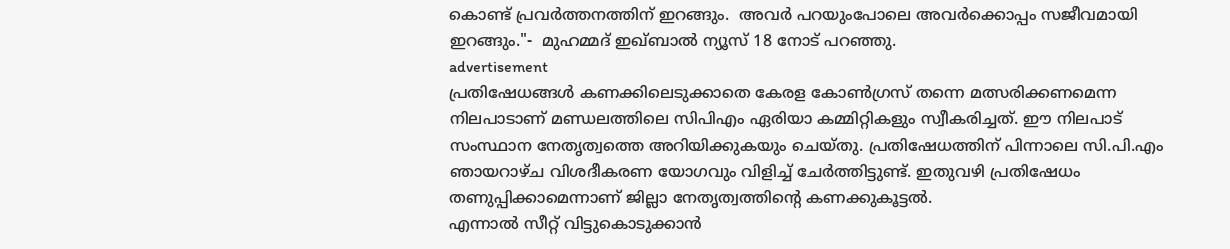കൊണ്ട് പ്രവർത്തനത്തിന് ഇറങ്ങും.  അവർ പറയുംപോലെ അവർക്കൊപ്പം സജീവമായി ഇറങ്ങും."-  മുഹമ്മദ് ഇഖ്ബാൽ ന്യൂസ് 18 നോട് പറഞ്ഞു.
advertisement
പ്രതിഷേധങ്ങള്‍ കണക്കിലെടുക്കാതെ കേരള കോൺഗ്രസ് തന്നെ മത്സരിക്കണമെന്ന നിലപാടാണ് മണ്ഡലത്തിലെ സിപിഎം ഏരിയാ കമ്മിറ്റികളും സ്വീകരിച്ചത്. ഈ നിലപാട് സംസ്ഥാന നേതൃത്വത്തെ അറിയിക്കുകയും ചെയ്തു. പ്രതിഷേധത്തിന് പിന്നാലെ സി.പി.എം ഞായറാഴ്ച വിശദീകരണ യോഗവും വിളിച്ച് ചേർത്തിട്ടുണ്ട്. ഇതുവഴി പ്രതിഷേധം തണുപ്പിക്കാമെന്നാണ് ജില്ലാ നേതൃത്വത്തിന്റെ കണക്കുകൂട്ടൽ.
എന്നാൽ സീറ്റ് വിട്ടുകൊടുക്കാൻ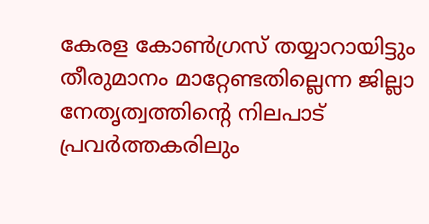കേരള കോൺഗ്രസ് തയ്യാറായിട്ടും തീരുമാനം മാറ്റേണ്ടതില്ലെന്ന ജില്ലാ നേതൃത്വത്തിന്റെ നിലപാട് പ്രവർത്തകരിലും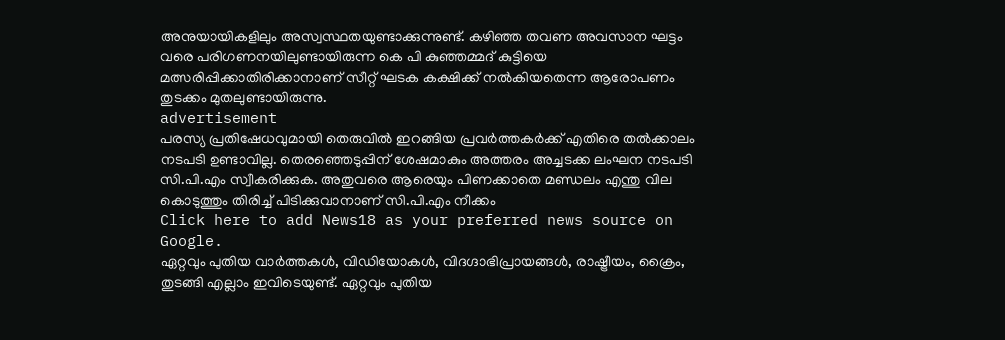അനുയായികളിലും അസ്വസ്ഥതയുണ്ടാക്കുന്നുണ്ട്. കഴിഞ്ഞ തവണ അവസാന ഘട്ടം വരെ പരിഗണനയിലുണ്ടായിരുന്ന കെ പി കുഞ്ഞമ്മദ് കുട്ടിയെ മത്സരിപ്പിക്കാതിരിക്കാനാണ് സീറ്റ് ഘടക കക്ഷിക്ക് നൽകിയതെന്ന ആരോപണം തുടക്കം മുതലുണ്ടായിരുന്നു.
advertisement
പരസ്യ പ്രതിഷേധവുമായി തെരുവിൽ ഇറങ്ങിയ പ്രവർത്തകർക്ക് എതിരെ തൽക്കാലം നടപടി ഉണ്ടാവില്ല. തെരഞ്ഞെടുപ്പിന് ശേഷമാകും അത്തരം അച്ചടക്ക ലംഘന നടപടി സി.പി.എം സ്വീകരിക്കുക. അതുവരെ ആരെയും പിണക്കാതെ മണ്ഡലം എന്തു വില കൊടുത്തും തിരിച്ച് പിടിക്കുവാനാണ് സി.പി.എം നീക്കം
Click here to add News18 as your preferred news source on Google.
ഏറ്റവും പുതിയ വാർത്തകൾ, വിഡിയോകൾ, വിദഗ്ദാഭിപ്രായങ്ങൾ, രാഷ്ട്രീയം, ക്രൈം, തുടങ്ങി എല്ലാം ഇവിടെയുണ്ട്. ഏറ്റവും പുതിയ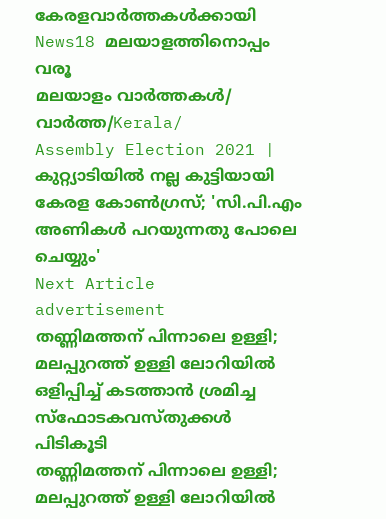കേരളവാർത്തകൾക്കായി News18 മലയാളത്തിനൊപ്പം വരൂ
മലയാളം വാർത്തകൾ/ വാർത്ത/Kerala/
Assembly Election 2021 | കുറ്റ്യാടിയിൽ നല്ല കുട്ടിയായി കേരള കോൺഗ്രസ്; 'സി.പി.എം അണികൾ പറയുന്നതു പോലെ ചെയ്യും'
Next Article
advertisement
തണ്ണിമത്തന് പിന്നാലെ ഉള്ളി; മലപ്പുറത്ത് ഉള്ളി ലോറിയിൽ ഒളിപ്പിച്ച് കടത്താൻ ശ്രമിച്ച സ്ഫോടകവസ്തുക്കൾ പിടികൂടി
തണ്ണിമത്തന് പിന്നാലെ ഉള്ളി; മലപ്പുറത്ത് ഉള്ളി ലോറിയിൽ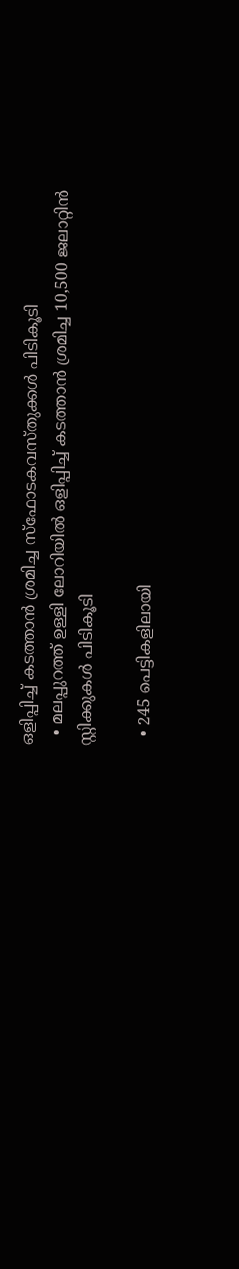ഒളിപ്പിച്ച് കടത്താൻ ശ്രമിച്ച സ്ഫോടകവസ്തുക്കൾ പിടികൂടി
  • മലപ്പുറത്ത് ഉള്ളി ലോറിയിൽ ഒളിപ്പിച്ച് കടത്താൻ ശ്രമിച്ച 10,500 ജലാറ്റിൻ സ്റ്റിക്കുകൾ പിടികൂടി

  • 245 പെട്ടികളിലായി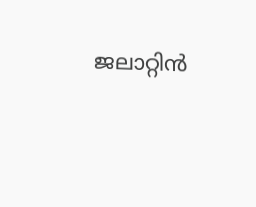ജലാറ്റിൻ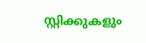സ്റ്റിക്കുകളും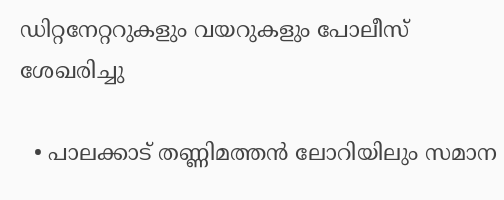ഡിറ്റനേറ്ററുകളും വയറുകളും പോലീസ് ശേഖരിച്ചു

  • പാലക്കാട് തണ്ണിമത്തൻ ലോറിയിലും സമാന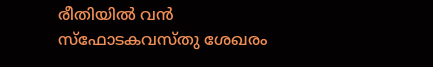രീതിയിൽ വൻ സ്‌ഫോടകവസ്തു ശേഖരം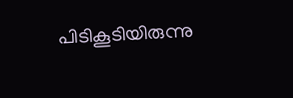പിടികൂടിയിരുന്നു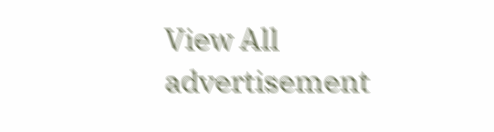View All
advertisement